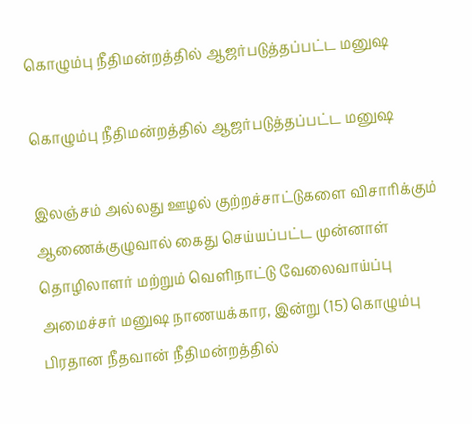கொழும்பு நீதிமன்றத்தில் ஆஜர்படுத்தப்பட்ட மனுஷ

கொழும்பு நீதிமன்றத்தில் ஆஜர்படுத்தப்பட்ட மனுஷ

இலஞ்சம் அல்லது ஊழல் குற்றச்சாட்டுகளை விசாரிக்கும் ஆணைக்குழுவால் கைது செய்யப்பட்ட முன்னாள் தொழிலாளர் மற்றும் வெளிநாட்டு வேலைவாய்ப்பு அமைச்சர் மனுஷ நாணயக்கார, இன்று (15) கொழும்பு பிரதான நீதவான் நீதிமன்றத்தில்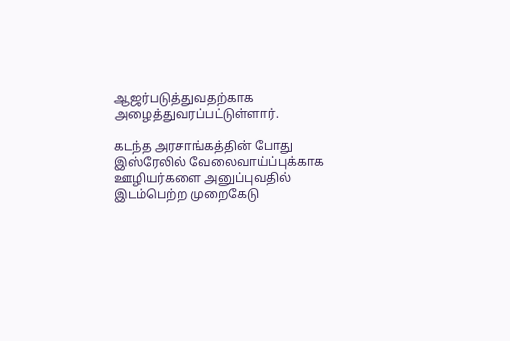ஆஜர்படுத்துவதற்காக அழைத்துவரப்பட்டுள்ளார்.

கடந்த அரசாங்கத்தின் போது இஸ்ரேலில் வேலைவாய்ப்புக்காக ஊழியர்களை அனுப்புவதில் இடம்பெற்ற முறைகேடு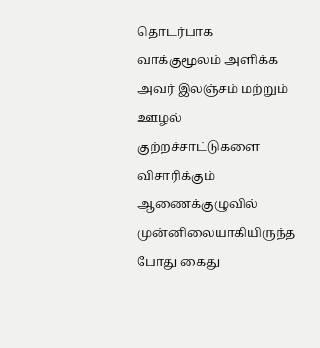தொடர்பாக வாக்குமூலம் அளிக்க அவர் இலஞ்சம் மற்றும் ஊழல் குற்றச்சாட்டுகளை விசாரிக்கும் ஆணைக்குழுவில் முன்னிலையாகியிருந்த போது கைது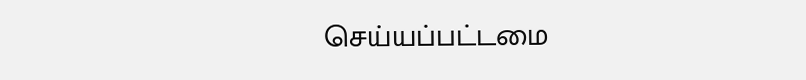செய்யப்பட்டமை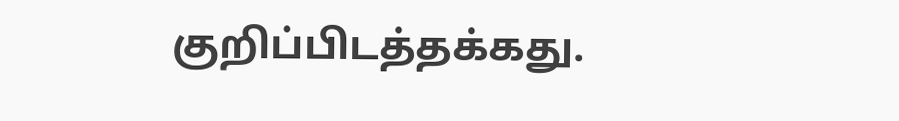குறிப்பிடத்தக்கது.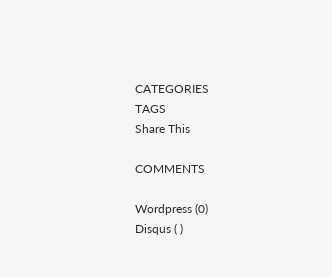CATEGORIES
TAGS
Share This

COMMENTS

Wordpress (0)
Disqus ( )